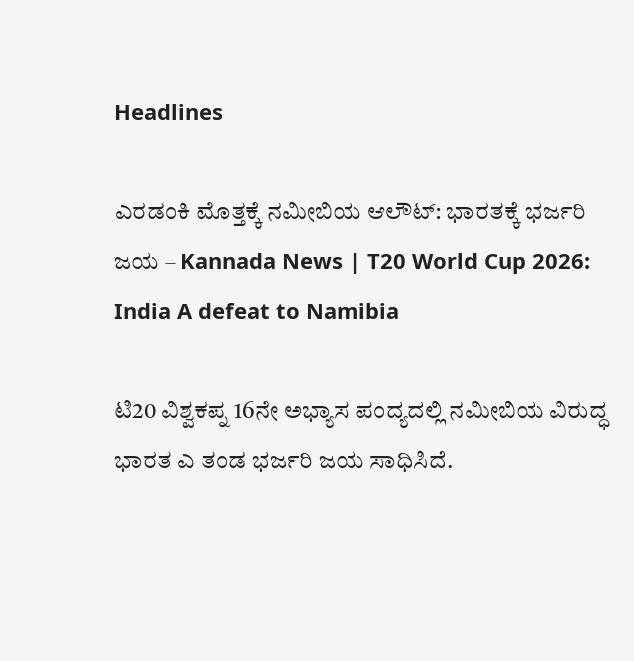Headlines

ಎರಡಂಕಿ ಮೊತ್ತಕ್ಕೆ ನಮೀಬಿಯ ಆಲೌಟ್: ಭಾರತಕ್ಕೆ ಭರ್ಜರಿ ಜಯ – Kannada News | T20 World Cup 2026: India A defeat to Namibia

ಟಿ20 ವಿಶ್ವಕಪ್ನ 16ನೇ ಅಭ್ಯಾಸ ಪಂದ್ಯದಲ್ಲಿ ನಮೀಬಿಯ ವಿರುದ್ಧ ಭಾರತ ಎ ತಂಡ ಭರ್ಜರಿ ಜಯ ಸಾಧಿಸಿದೆ.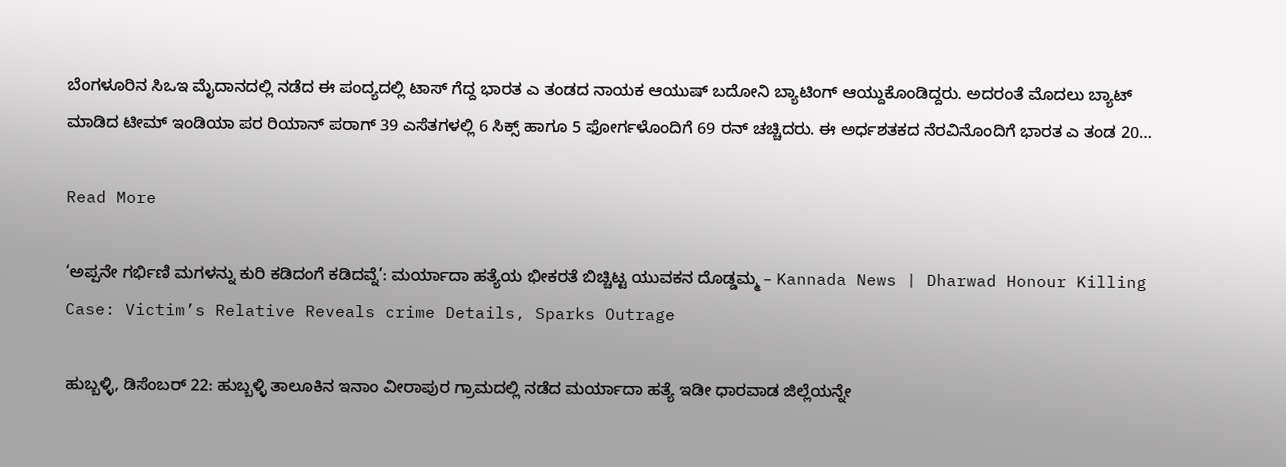ಬೆಂಗಳೂರಿನ ಸಿಒಇ ಮೈದಾನದಲ್ಲಿ ನಡೆದ ಈ ಪಂದ್ಯದಲ್ಲಿ ಟಾಸ್ ಗೆದ್ದ ಭಾರತ ಎ ತಂಡದ ನಾಯಕ ಆಯುಷ್ ಬದೋನಿ ಬ್ಯಾಟಿಂಗ್ ಆಯ್ದುಕೊಂಡಿದ್ದರು. ಅದರಂತೆ ಮೊದಲು ಬ್ಯಾಟ್ ಮಾಡಿದ ಟೀಮ್ ಇಂಡಿಯಾ ಪರ ರಿಯಾನ್ ಪರಾಗ್ 39 ಎಸೆತಗಳಲ್ಲಿ 6 ಸಿಕ್ಸ್ ಹಾಗೂ 5 ಫೋರ್ಗಳೊಂದಿಗೆ 69 ರನ್ ಚಚ್ಚಿದರು. ಈ ಅರ್ಧಶತಕದ ನೆರವಿನೊಂದಿಗೆ ಭಾರತ ಎ ತಂಡ 20…

Read More

‘ಅಪ್ಪನೇ ಗರ್ಭಿಣಿ ಮಗಳನ್ನು ಕುರಿ ಕಡಿದಂಗೆ ಕಡಿದವ್ನೆ’: ಮರ್ಯಾದಾ ಹತ್ಯೆಯ ಭೀಕರತೆ ಬಿಚ್ಚಿಟ್ಟ ಯುವಕನ ದೊಡ್ಡಮ್ಮ – Kannada News | Dharwad Honour Killing Case: Victim’s Relative Reveals crime Details, Sparks Outrage

ಹುಬ್ಬಳ್ಳಿ, ಡಿಸೆಂಬರ್ 22: ಹುಬ್ಬಳ್ಳಿ ತಾಲೂಕಿನ ಇನಾಂ ವೀರಾಪುರ ಗ್ರಾಮದಲ್ಲಿ ನಡೆದ ಮರ್ಯಾದಾ ಹತ್ಯೆ ಇಡೀ ಧಾರವಾಡ ಜಿಲ್ಲೆಯನ್ನೇ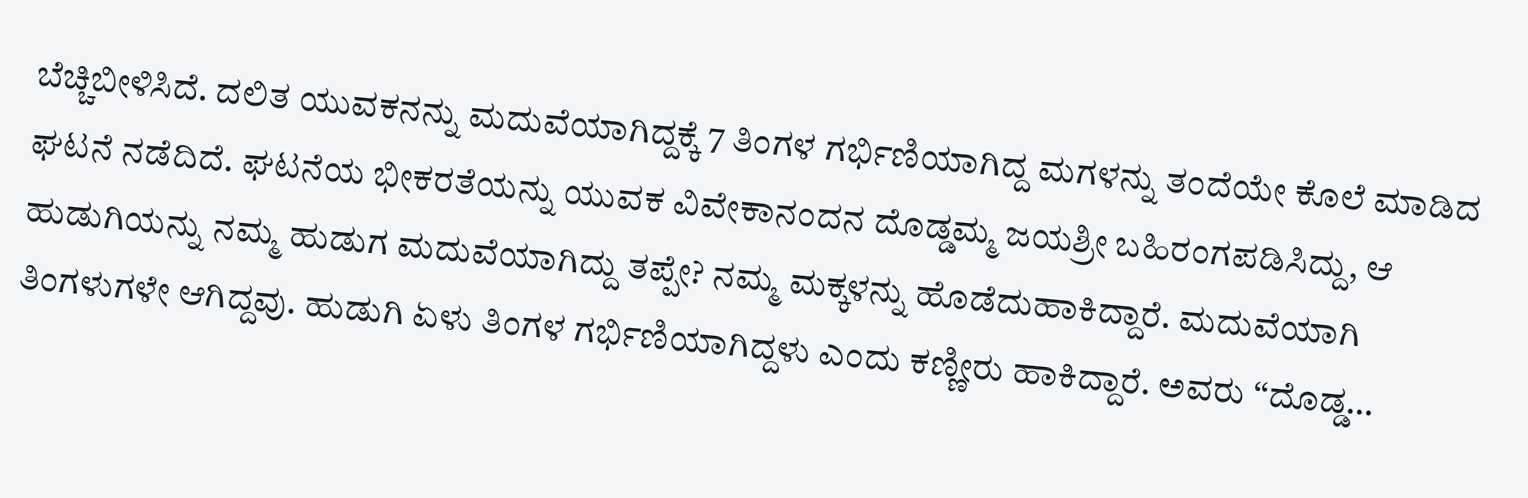ಬೆಚ್ಚಿಬೀಳಿಸಿದೆ. ದಲಿತ ಯುವಕನನ್ನು ಮದುವೆಯಾಗಿದ್ದಕ್ಕೆ 7 ತಿಂಗಳ ಗರ್ಭಿಣಿಯಾಗಿದ್ದ ಮಗಳನ್ನು ತಂದೆಯೇ ಕೊಲೆ ಮಾಡಿದ ಘಟನೆ ನಡೆದಿದೆ. ಘಟನೆಯ ಭೀಕರತೆಯನ್ನು ಯುವಕ ವಿವೇಕಾನಂದನ ದೊಡ್ಡಮ್ಮ ಜಯಶ್ರೀ ಬಹಿರಂಗಪಡಿಸಿದ್ದು, ಆ ಹುಡುಗಿಯನ್ನು ನಮ್ಮ ಹುಡುಗ ಮದುವೆಯಾಗಿದ್ದು ತಪ್ಪೇ? ನಮ್ಮ ಮಕ್ಕಳನ್ನು ಹೊಡೆದುಹಾಕಿದ್ದಾರೆ. ಮದುವೆಯಾಗಿ ತಿಂಗಳುಗಳೇ ಆಗಿದ್ದವು. ಹುಡುಗಿ ಏಳು ತಿಂಗಳ ಗರ್ಭಿಣಿಯಾಗಿದ್ದಳು ಎಂದು ಕಣ್ಣೀರು ಹಾಕಿದ್ದಾರೆ. ಅವರು ‘‘ದೊಡ್ಡ…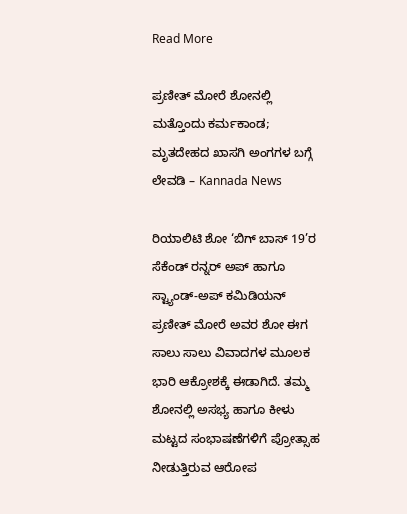Read More

ಪ್ರಣೀತ್ ಮೋರೆ ಶೋನಲ್ಲಿ ಮತ್ತೊಂದು ಕರ್ಮಕಾಂಡ; ಮೃತದೇಹದ ಖಾಸಗಿ ಅಂಗಗಳ ಬಗ್ಗೆ ಲೇವಡಿ – Kannada News

ರಿಯಾಲಿಟಿ ಶೋ ‘ಬಿಗ್ ಬಾಸ್ 19’ರ ಸೆಕೆಂಡ್ ರನ್ನರ್ ಅಪ್ ಹಾಗೂ ಸ್ಟ್ಯಾಂಡ್-ಅಪ್ ಕಮಿಡಿಯನ್ ಪ್ರಣೀತ್ ಮೋರೆ ಅವರ ಶೋ ಈಗ ಸಾಲು ಸಾಲು ವಿವಾದಗಳ ಮೂಲಕ ಭಾರಿ ಆಕ್ರೋಶಕ್ಕೆ ಈಡಾಗಿದೆ. ತಮ್ಮ ಶೋನಲ್ಲಿ ಅಸಭ್ಯ ಹಾಗೂ ಕೀಳು ಮಟ್ಟದ ಸಂಭಾಷಣೆಗಳಿಗೆ ಪ್ರೋತ್ಸಾಹ ನೀಡುತ್ತಿರುವ ಆರೋಪ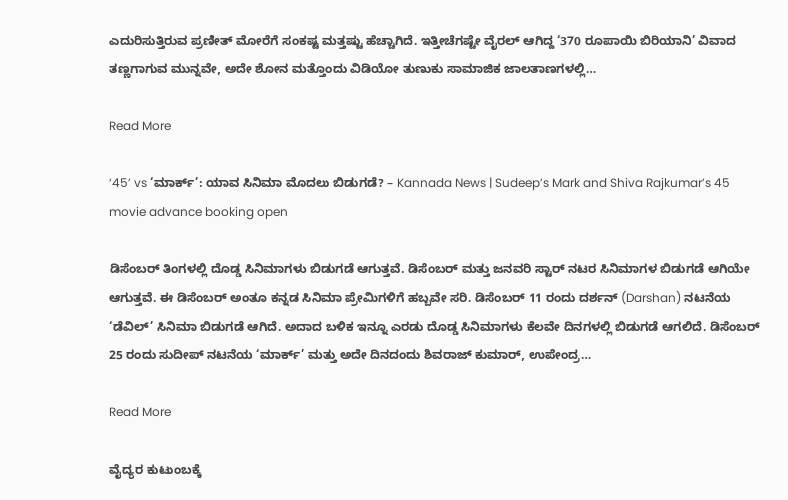ಎದುರಿಸುತ್ತಿರುವ ಪ್ರಣೀತ್ ಮೋರೆಗೆ ಸಂಕಷ್ಟ ಮತ್ತಷ್ಟು ಹೆಚ್ಚಾಗಿದೆ. ಇತ್ತೀಚೆಗಷ್ಟೇ ವೈರಲ್ ಆಗಿದ್ದ ‘370 ರೂಪಾಯಿ ಬಿರಿಯಾನಿ’ ವಿವಾದ ತಣ್ಣಗಾಗುವ ಮುನ್ನವೇ, ಅದೇ ಶೋನ ಮತ್ತೊಂದು ವಿಡಿಯೋ ತುಣುಕು ಸಾಮಾಜಿಕ ಜಾಲತಾಣಗಳಲ್ಲಿ…

Read More

‘45’ vs ‘ಮಾರ್ಕ್’: ಯಾವ ಸಿನಿಮಾ ಮೊದಲು ಬಿಡುಗಡೆ? – Kannada News | Sudeep’s Mark and Shiva Rajkumar’s 45 movie advance booking open

ಡಿಸೆಂಬರ್ ತಿಂಗಳಲ್ಲಿ ದೊಡ್ಡ ಸಿನಿಮಾಗಳು ಬಿಡುಗಡೆ ಆಗುತ್ತವೆ. ಡಿಸೆಂಬರ್ ಮತ್ತು ಜನವರಿ ಸ್ಟಾರ್ ನಟರ ಸಿನಿಮಾಗಳ ಬಿಡುಗಡೆ ಆಗಿಯೇ ಆಗುತ್ತವೆ. ಈ ಡಿಸೆಂಬರ್ ಅಂತೂ ಕನ್ನಡ ಸಿನಿಮಾ ಪ್ರೇಮಿಗಳಿಗೆ ಹಬ್ಬವೇ ಸರಿ. ಡಿಸೆಂಬರ್ 11 ರಂದು ದರ್ಶನ್ (Darshan) ನಟನೆಯ ‘ಡೆವಿಲ್’ ಸಿನಿಮಾ ಬಿಡುಗಡೆ ಆಗಿದೆ. ಅದಾದ ಬಳಿಕ ಇನ್ನೂ ಎರಡು ದೊಡ್ಡ ಸಿನಿಮಾಗಳು ಕೆಲವೇ ದಿನಗಳಲ್ಲಿ ಬಿಡುಗಡೆ ಆಗಲಿದೆ. ಡಿಸೆಂಬರ್ 25 ರಂದು ಸುದೀಪ್ ನಟನೆಯ ‘ಮಾರ್ಕ್’ ಮತ್ತು ಅದೇ ದಿನದಂದು ಶಿವರಾಜ್ ಕುಮಾರ್, ಉಪೇಂದ್ರ…

Read More

ವೈದ್ಯರ ಕುಟುಂಬಕ್ಕೆ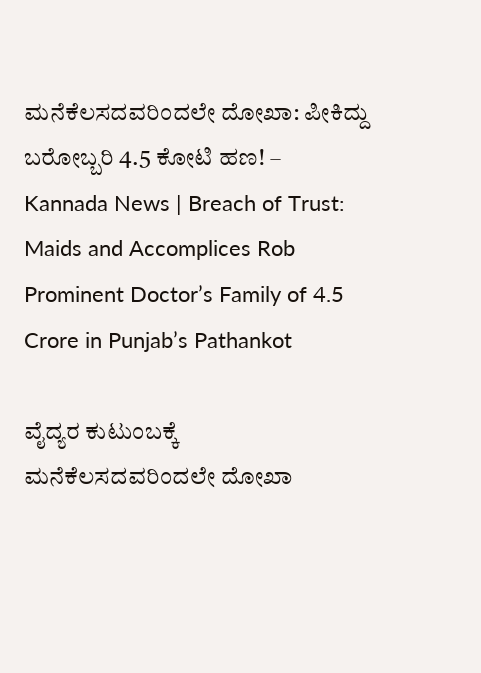ಮನೆಕೆಲಸದವರಿಂದಲೇ ದೋಖಾ: ಪೀಕಿದ್ದು ಬರೋಬ್ಬರಿ 4.5 ಕೋಟಿ ಹಣ! – Kannada News | Breach of Trust: Maids and Accomplices Rob Prominent Doctor’s Family of 4.5 Crore in Punjab’s Pathankot

ವೈದ್ಯರ ಕುಟುಂಬಕ್ಕೆ ಮನೆಕೆಲಸದವರಿಂದಲೇ ದೋಖಾ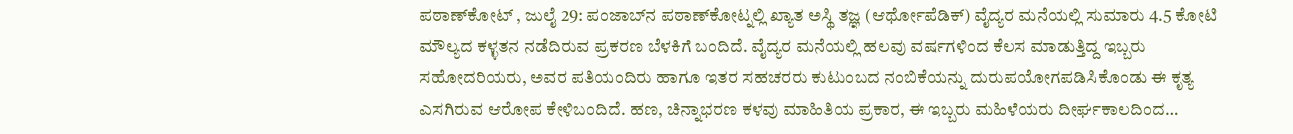ಪಠಾಣ್‌ಕೋಟ್ , ಜುಲೈ 29: ಪಂಜಾಬ್‌ನ ಪಠಾಣ್‌ಕೋಟ್ನಲ್ಲಿ ಖ್ಯಾತ ಅಸ್ಥಿ ತಜ್ಞ (ಆರ್ಥೋಪೆಡಿಕ್) ವೈದ್ಯರ ಮನೆಯಲ್ಲಿ ಸುಮಾರು 4.5 ಕೋಟಿ ಮೌಲ್ಯದ ಕಳ್ಳತನ ನಡೆದಿರುವ ಪ್ರಕರಣ ಬೆಳಕಿಗೆ ಬಂದಿದೆ. ವೈದ್ಯರ ಮನೆಯಲ್ಲಿ ಹಲವು ವರ್ಷಗಳಿಂದ ಕೆಲಸ ಮಾಡುತ್ತಿದ್ದ ಇಬ್ಬರು ಸಹೋದರಿಯರು, ಅವರ ಪತಿಯಂದಿರು ಹಾಗೂ ಇತರ ಸಹಚರರು ಕುಟುಂಬದ ನಂಬಿಕೆಯನ್ನು ದುರುಪಯೋಗಪಡಿಸಿಕೊಂಡು ಈ ಕೃತ್ಯ ಎಸಗಿರುವ ಆರೋಪ ಕೇಳಿಬಂದಿದೆ. ಹಣ, ಚಿನ್ನಾಭರಣ ಕಳವು ಮಾಹಿತಿಯ ಪ್ರಕಾರ, ಈ ಇಬ್ಬರು ಮಹಿಳೆಯರು ದೀರ್ಘಕಾಲದಿಂದ…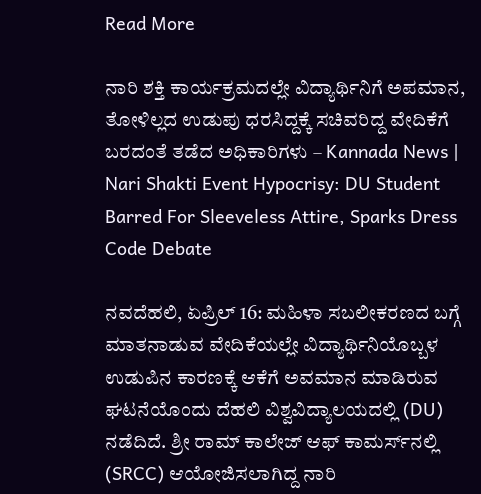Read More

ನಾರಿ ಶಕ್ತಿ ಕಾರ್ಯಕ್ರಮದಲ್ಲೇ ವಿದ್ಯಾರ್ಥಿನಿಗೆ ಅಪಮಾನ, ತೋಳಿಲ್ಲದ ಉಡುಪು ಧರಸಿದ್ದಕ್ಕೆ ಸಚಿವರಿದ್ದ ವೇದಿಕೆಗೆ ಬರದಂತೆ ತಡೆದ ಅಧಿಕಾರಿಗಳು – Kannada News | Nari Shakti Event Hypocrisy: DU Student Barred For Sleeveless Attire, Sparks Dress Code Debate

ನವದೆಹಲಿ, ಏಪ್ರಿಲ್ 16: ಮಹಿಳಾ ಸಬಲೀಕರಣದ ಬಗ್ಗೆ ಮಾತನಾಡುವ ವೇದಿಕೆಯಲ್ಲೇ ವಿದ್ಯಾರ್ಥಿನಿಯೊಬ್ಬಳ ಉಡುಪಿನ ಕಾರಣಕ್ಕೆ ಆಕೆಗೆ ಅವಮಾನ ಮಾಡಿರುವ ಘಟನೆಯೊಂದು ದೆಹಲಿ ವಿಶ್ವವಿದ್ಯಾಲಯದಲ್ಲಿ (DU) ನಡೆದಿದೆ. ಶ್ರೀ ರಾಮ್ ಕಾಲೇಜ್ ಆಫ್ ಕಾಮರ್ಸ್‌ನಲ್ಲಿ (SRCC) ಆಯೋಜಿಸಲಾಗಿದ್ದ ನಾರಿ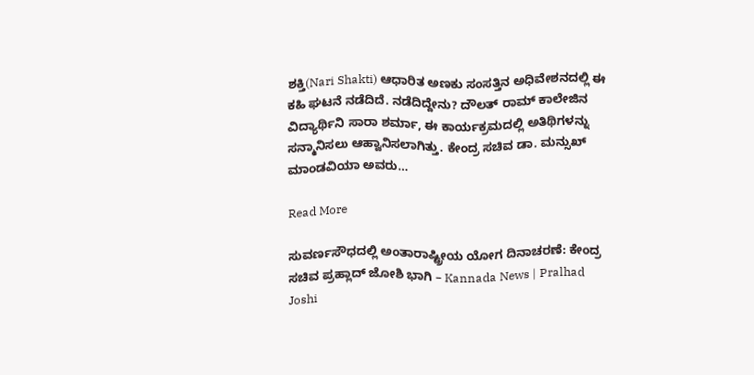ಶಕ್ತಿ(Nari Shakti) ಆಧಾರಿತ ಅಣಕು ಸಂಸತ್ತಿನ ಅಧಿವೇಶನದಲ್ಲಿ ಈ ಕಹಿ ಘಟನೆ ನಡೆದಿದೆ. ನಡೆದಿದ್ದೇನು? ದೌಲತ್ ರಾಮ್ ಕಾಲೇಜಿನ ವಿದ್ಯಾರ್ಥಿನಿ ಸಾರಾ ಶರ್ಮಾ, ಈ ಕಾರ್ಯಕ್ರಮದಲ್ಲಿ ಅತಿಥಿಗಳನ್ನು ಸನ್ಮಾನಿಸಲು ಆಹ್ವಾನಿಸಲಾಗಿತ್ತು. ಕೇಂದ್ರ ಸಚಿವ ಡಾ. ಮನ್ಸುಖ್ ಮಾಂಡವಿಯಾ ಅವರು…

Read More

ಸುವರ್ಣಸೌಧದಲ್ಲಿ ಅಂತಾರಾಷ್ಟ್ರೀಯ ಯೋಗ ದಿನಾಚರಣೆ: ಕೇಂದ್ರ ಸಚಿವ ಪ್ರಹ್ಲಾದ್ ಜೋಶಿ ಭಾಗಿ – Kannada News | Pralhad Joshi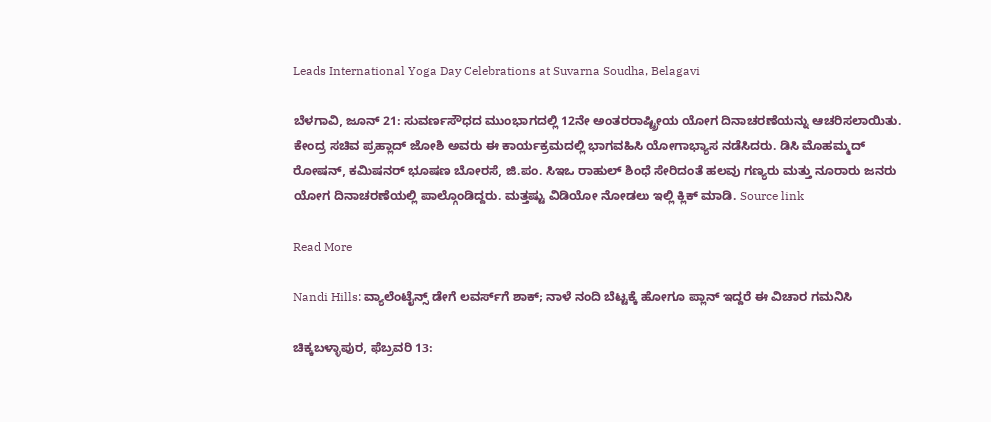Leads International Yoga Day Celebrations at Suvarna Soudha, Belagavi

ಬೆಳಗಾವಿ, ಜೂನ್ 21: ಸುವರ್ಣಸೌಧದ ಮುಂಭಾಗದಲ್ಲಿ 12ನೇ ಅಂತರರಾಷ್ಟ್ರೀಯ ಯೋಗ ದಿನಾಚರಣೆಯನ್ನು ಆಚರಿಸಲಾಯಿತು. ಕೇಂದ್ರ ಸಚಿವ ಪ್ರಹ್ಲಾದ್ ಜೋಶಿ ಅವರು ಈ ಕಾರ್ಯಕ್ರಮದಲ್ಲಿ ಭಾಗವಹಿಸಿ ಯೋಗಾಭ್ಯಾಸ ನಡೆಸಿದರು. ಡಿಸಿ ಮೊಹಮ್ಮದ್ ರೋಷನ್, ಕಮಿಷನರ್ ಭೂಷಣ ಬೋರಸೆ, ಜಿ.ಪಂ. ಸಿಇಒ ರಾಹುಲ್ ಶಿಂಧೆ ಸೇರಿದಂತೆ ಹಲವು ಗಣ್ಯರು ಮತ್ತು ನೂರಾರು ಜನರು ಯೋಗ ದಿನಾಚರಣೆಯಲ್ಲಿ ಪಾಲ್ಗೊಂಡಿದ್ದರು. ಮತ್ತಷ್ಟು ವಿಡಿಯೋ ನೋಡಲು ಇಲ್ಲಿ ಕ್ಲಿಕ್ ಮಾಡಿ. Source link

Read More

Nandi Hills: ವ್ಯಾಲೆಂಟೈನ್ಸ್ ಡೇಗೆ ಲವರ್ಸ್‌ಗೆ ಶಾಕ್; ನಾಳೆ ನಂದಿ ಬೆಟ್ಟಕ್ಕೆ ಹೋಗೂ ಪ್ಲಾನ್ ಇದ್ದರೆ ಈ ವಿಚಾರ ಗಮನಿಸಿ

ಚಿಕ್ಕಬಳ್ಳಾಪುರ, ಫೆಬ್ರವರಿ 13: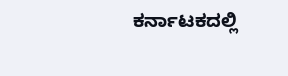ಕರ್ನಾಟಕದಲ್ಲಿ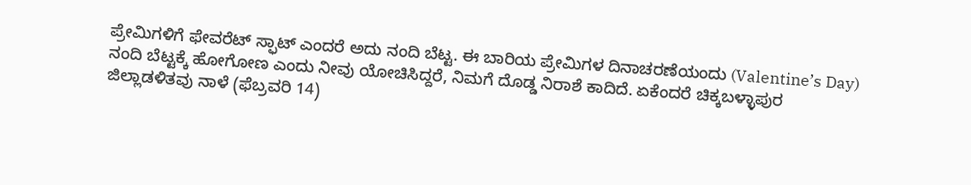ಪ್ರೇಮಿಗಳಿಗೆ ಫೇವರೆಟ್ ಸ್ಫಾಟ್ ಎಂದರೆ ಅದು ನಂದಿ ಬೆಟ್ಟ. ಈ ಬಾರಿಯ ಪ್ರೇಮಿಗಳ ದಿನಾಚರಣೆಯಂದು (Valentine’s Day) ನಂದಿ ಬೆಟ್ಟಕ್ಕೆ ಹೋಗೋಣ ಎಂದು ನೀವು ಯೋಚಿಸಿದ್ದರೆ, ನಿಮಗೆ ದೊಡ್ಡ ನಿರಾಶೆ ಕಾದಿದೆ. ಏಕೆಂದರೆ ಚಿಕ್ಕಬಳ್ಳಾಪುರ ಜಿಲ್ಲಾಡಳಿತವು ನಾಳೆ (ಫೆಬ್ರವರಿ 14)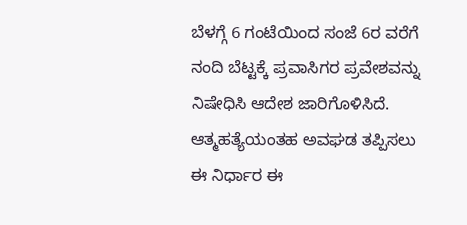ಬೆಳಗ್ಗೆ 6 ಗಂಟೆಯಿಂದ ಸಂಜೆ 6ರ ವರೆಗೆ ನಂದಿ ಬೆಟ್ಟಕ್ಕೆ ಪ್ರವಾಸಿಗರ ಪ್ರವೇಶವನ್ನು ನಿಷೇಧಿಸಿ ಆದೇಶ ಜಾರಿಗೊಳಿಸಿದೆ. ಆತ್ಮಹತ್ಯೆಯಂತಹ ಅವಘಡ ತಪ್ಪಿಸಲು ಈ ನಿರ್ಧಾರ ಈ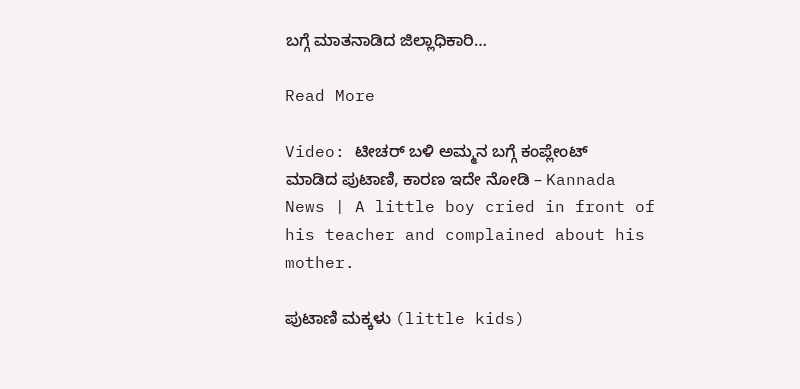ಬಗ್ಗೆ ಮಾತನಾಡಿದ ಜಿಲ್ಲಾಧಿಕಾರಿ…

Read More

Video: ಟೀಚರ್ ಬಳಿ ಅಮ್ಮನ ಬಗ್ಗೆ ಕಂಪ್ಲೇಂಟ್ ಮಾಡಿದ ಪುಟಾಣಿ, ಕಾರಣ ಇದೇ ನೋಡಿ – Kannada News | A little boy cried in front of his teacher and complained about his mother.

ಪುಟಾಣಿ ಮಕ್ಕಳು (little kids)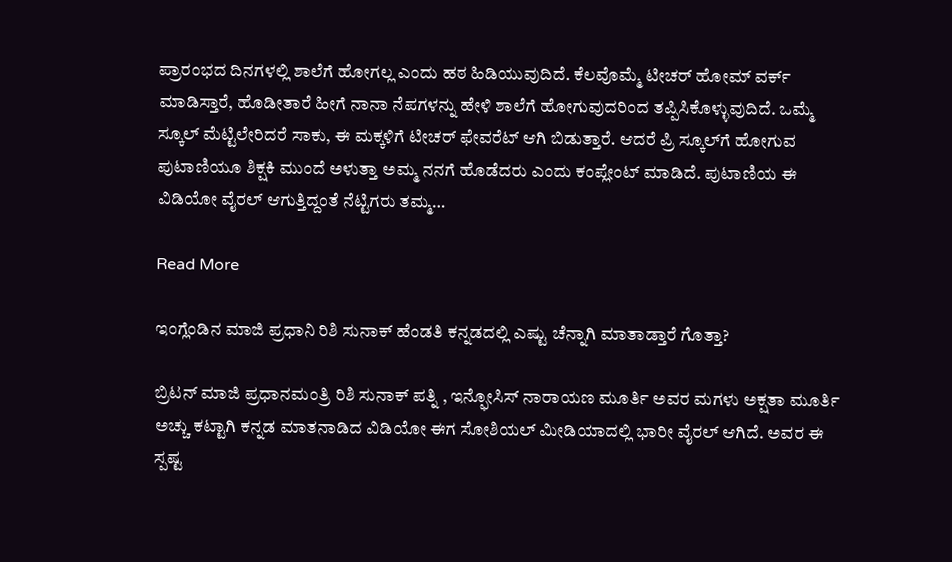ಪ್ರಾರಂಭದ ದಿನಗಳಲ್ಲಿ ಶಾಲೆಗೆ ಹೋಗಲ್ಲ ಎಂದು ಹಠ ಹಿಡಿಯುವುದಿದೆ. ಕೆಲವೊಮ್ಮೆ ಟೀಚರ್ ಹೋಮ್ ವರ್ಕ್ ಮಾಡಿಸ್ತಾರೆ, ಹೊಡೀತಾರೆ ಹೀಗೆ ನಾನಾ ನೆಪಗಳನ್ನು ಹೇಳಿ ಶಾಲೆಗೆ ಹೋಗುವುದರಿಂದ ತಪ್ಪಿಸಿಕೊಳ್ಳುವುದಿದೆ. ಒಮ್ಮೆ ಸ್ಕೂಲ್ ಮೆಟ್ಟಿಲೇರಿದರೆ ಸಾಕು, ಈ ಮಕ್ಕಳಿಗೆ ಟೀಚರ್ ಫೇವರೆಟ್‌ ಆಗಿ ಬಿಡುತ್ತಾರೆ. ಆದರೆ ಪ್ರಿ ಸ್ಕೂಲ್‌ಗೆ ಹೋಗುವ ಪುಟಾಣಿಯೂ ಶಿಕ್ಷಕಿ ಮುಂದೆ ಅಳುತ್ತಾ ಅಮ್ಮ ನನಗೆ ಹೊಡೆದರು ಎಂದು ಕಂಪ್ಲೇಂಟ್‌ ಮಾಡಿದೆ. ಪುಟಾಣಿಯ ಈ ವಿಡಿಯೋ ವೈರಲ್ ಆಗುತ್ತಿದ್ದಂತೆ ನೆಟ್ಟಿಗರು ತಮ್ಮ…

Read More

ಇಂಗ್ಲೆಂಡಿನ ಮಾಜಿ ಪ್ರಧಾನಿ ರಿಶಿ ಸುನಾಕ್ ಹೆಂಡತಿ ಕನ್ನಡದಲ್ಲಿ ಎಷ್ಟು ಚೆನ್ನಾಗಿ ಮಾತಾಡ್ತಾರೆ ಗೊತ್ತಾ?

ಬ್ರಿಟನ್ ಮಾಜಿ ಪ್ರಧಾನಮಂತ್ರಿ ರಿಶಿ ಸುನಾಕ್ ಪತ್ನಿ , ಇನ್ಫೋಸಿಸ್ ನಾರಾಯಣ ಮೂರ್ತಿ ಅವರ ಮಗಳು ಅಕ್ಷತಾ ಮೂರ್ತಿ ಅಚ್ಚು ಕಟ್ಟಾಗಿ ಕನ್ನಡ ಮಾತನಾಡಿದ ವಿಡಿಯೋ ಈಗ ಸೋಶಿಯಲ್ ಮೀಡಿಯಾದಲ್ಲಿ ಭಾರೀ ವೈರಲ್ ಆಗಿದೆ. ಅವರ ಈ ಸ್ಪಷ್ಟ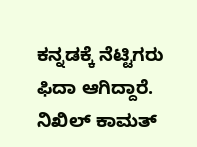ಕನ್ನಡಕ್ಕೆ ನೆಟ್ಟಿಗರು ಫಿದಾ ಆಗಿದ್ದಾರೆ. ನಿಖಿಲ್ ಕಾಮತ್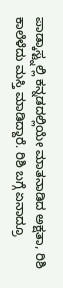ಪಾಡ್ಕಾಸ್ಟ್ನಲ್ಲಿ ಕನ್ನಡದಲ್ಲಿಯೇ ಮಾತನಾಡಿದ ಅಕ್ಷತಾ, ರಿಶಿ ಕಾಲೆಳೆದು ಮಸ್ತಿ ಮಾಡಿದ್ದಾರೆ. ರಿಶಿ ಬಗ್ಗೆ ಏನಾದ್ರೂ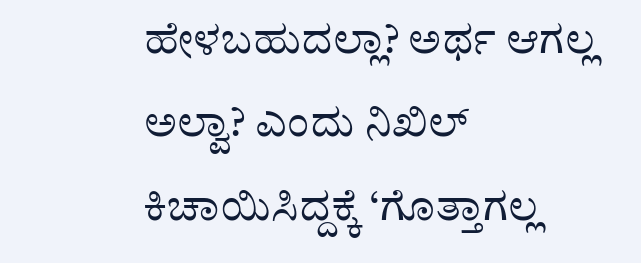ಹೇಳಬಹುದಲ್ಲಾ? ಅರ್ಥ ಆಗಲ್ಲ ಅಲ್ವಾ? ಎಂದು ನಿಖಿಲ್ ಕಿಚಾಯಿಸಿದ್ದಕ್ಕೆ ‘ಗೊತ್ತಾಗಲ್ಲ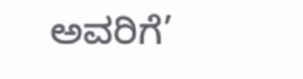ಅವರಿಗೆ’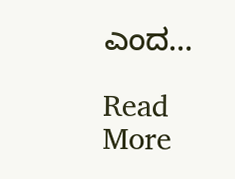ಎಂದ…

Read More